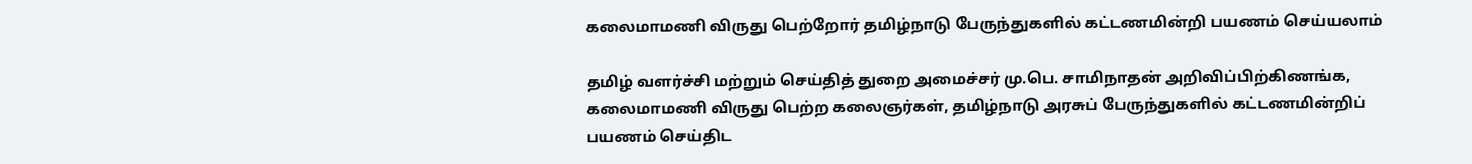கலைமாமணி விருது பெற்றோர் தமிழ்நாடு பேருந்துகளில் கட்டணமின்றி பயணம் செய்யலாம்

தமிழ் வளர்ச்சி மற்றும் செய்தித் துறை அமைச்சர் மு.பெ. சாமிநாதன் அறிவிப்பிற்கிணங்க, கலைமாமணி விருது பெற்ற கலைஞர்கள், தமிழ்நாடு அரசுப் பேருந்துகளில் கட்டணமின்றிப் பயணம் செய்திட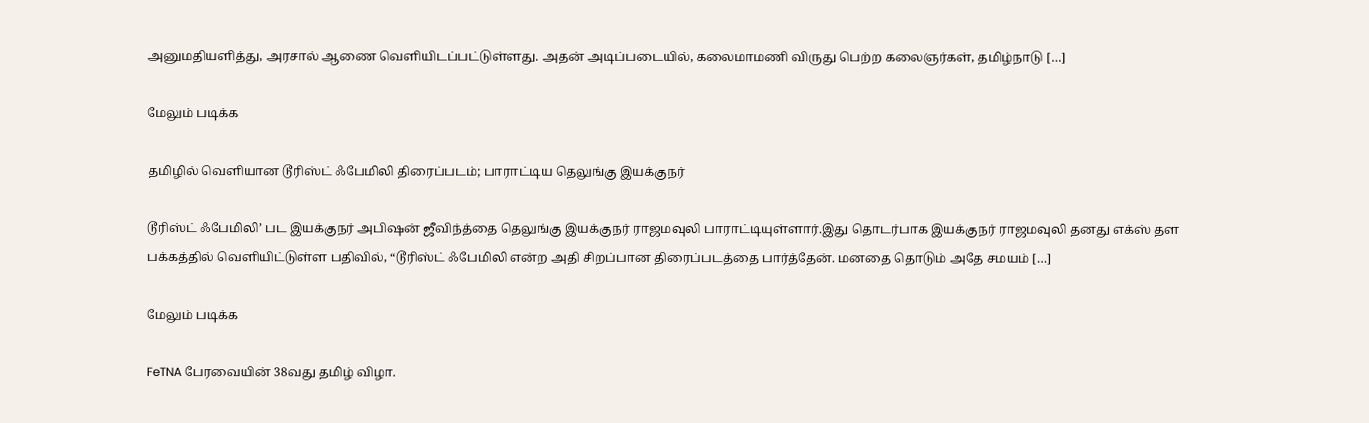அனுமதியளித்து, அரசால் ஆணை வெளியிடப்பட்டுள்ளது. அதன் அடிப்படையில், கலைமாமணி விருது பெற்ற கலைஞர்கள், தமிழ்நாடு […]

மேலும் படிக்க

தமிழில் வெளியான டூரிஸ்ட் ஃபேமிலி திரைப்படம்; பாராட்டிய தெலுங்கு இயக்குநர்

டூரிஸ்ட் ஃபேமிலி’ பட இயக்குநர் அபிஷன் ஜீவிந்த்தை தெலுங்கு இயக்குநர் ராஜமவுலி பாராட்டியுள்ளார்.இது தொடர்பாக இயக்குநர் ராஜமவுலி தனது எக்ஸ் தள பக்கத்தில் வெளியிட்டுள்ள பதிவில், “டூரிஸ்ட் ஃபேமிலி என்ற அதி சிறப்பான திரைப்படத்தை பார்த்தேன். மனதை தொடும் அதே சமயம் […]

மேலும் படிக்க

FeTNA பேரவையின் 38வது தமிழ் விழா.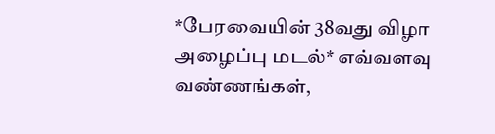*பேரவையின் 38வது விழா அழைப்பு மடல்* எவ்வளவு வண்ணங்கள்,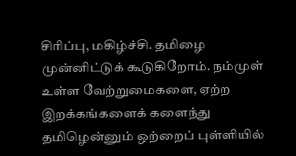சிரிப்பு, மகிழ்ச்சி. தமிழை முன்னிட்டுக் கூடுகிறோம். நம்முள் உள்ள வேற்றுமைகளை, ஏற்ற இறக்கங்களைக் களைந்து தமிழென்னும் ஒற்றைப் புள்ளியில்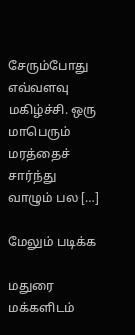சேரும்போது எவ்வளவு மகிழ்ச்சி. ஒரு மாபெரும் மரத்தைச் சார்ந்து வாழும் பல […]

மேலும் படிக்க

மதுரை மக்களிடம்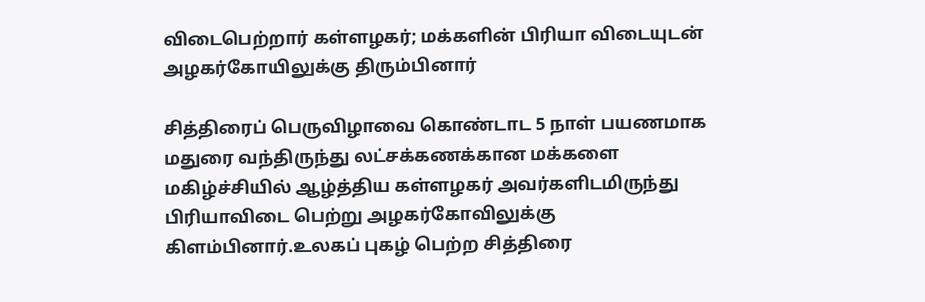விடைபெற்றார் கள்ளழகர்; மக்களின் பிரியா விடையுடன் அழகர்கோயிலுக்கு திரும்பினார்

சித்திரைப் பெருவிழாவை கொண்டாட 5 நாள் பயணமாக மதுரை வந்திருந்து லட்சக்கணக்கான மக்களை மகிழ்ச்சியில் ஆழ்த்திய கள்ளழகர் அவர்களிடமிருந்து பிரியாவிடை பெற்று அழகர்கோவிலுக்கு கிளம்பினார்.உலகப் புகழ் பெற்ற சித்திரை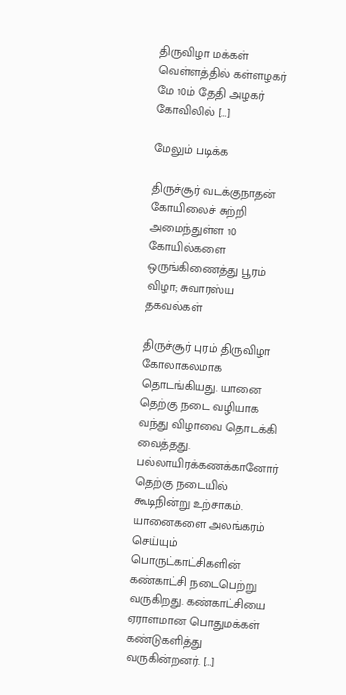திருவிழா மக்கள் வெள்ளத்தில் கள்ளழகர் மே 10ம் தேதி அழகர் கோவிலில் […]

மேலும் படிக்க

திருச்சூர் வடக்குநாதன் கோயிலைச் சுற்றி அமைந்துள்ள 10 கோயில்களை ஒருங்கிணைத்து பூரம் விழா; சுவாரஸ்ய தகவல்கள்

திருச்சூர் புரம் திருவிழா கோலாகலமாக தொடங்கியது. யானை தெற்கு நடை வழியாக வந்து விழாவை தொடக்கி வைத்தது. பல்லாயிரக்கணக்கானோர் தெற்கு நடையில் கூடிநின்று உற்சாகம். யானைகளை அலங்கரம் செய்யும் பொருட்காட்சிகளின் கண்காட்சி நடைபெற்று வருகிறது. கண்காட்சியை ஏராளமான பொதுமக்கள் கண்டுகளித்து வருகின்றனர். […]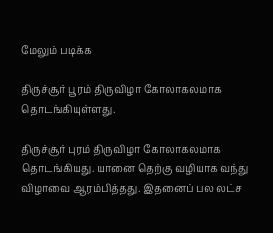மேலும் படிக்க

திருச்சூர் பூரம் திருவிழா கோலாகலமாக தொடங்கியுள்ளது.

திருச்சூர் புரம் திருவிழா கோலாகலமாக தொடங்கியது. யானை தெற்கு வழியாக வந்து விழாவை ஆரம்பித்தது. இதனைப் பல லட்ச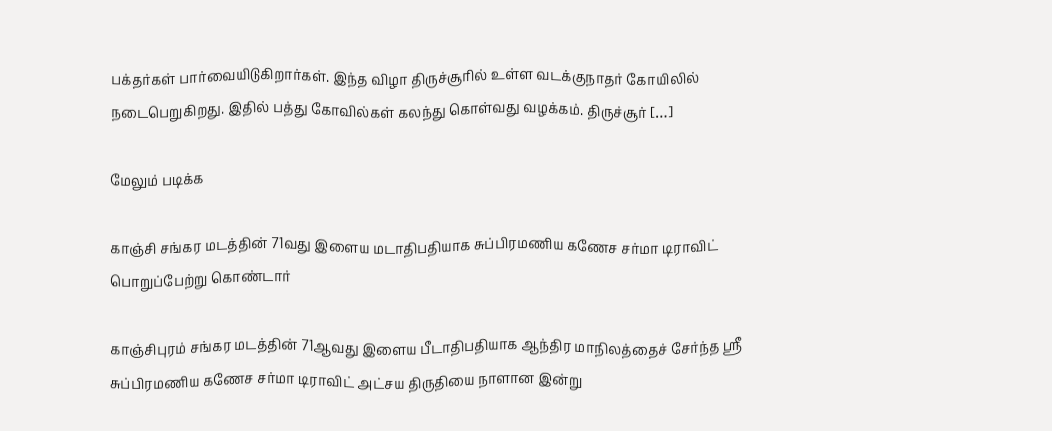பக்தர்கள் பார்வையிடுகிறார்கள். இந்த விழா திருச்சூரில் உள்ள வடக்குநாதர் கோயிலில் நடைபெறுகிறது. இதில் பத்து கோவில்கள் கலந்து கொள்வது வழக்கம். திருச்சூர் […]

மேலும் படிக்க

காஞ்சி சங்கர மடத்தின் 71வது இளைய மடாதிபதியாக சுப்பிரமணிய கணேச சர்மா டிராவிட் பொறுப்பேற்று கொண்டார்

காஞ்சிபுரம் சங்கர மடத்தின் 71ஆவது இளைய பீடாதிபதியாக ஆந்திர மாநிலத்தைச் சேர்ந்த ஸ்ரீ சுப்பிரமணிய கணேச சர்மா டிராவிட் அட்சய திருதியை நாளான இன்று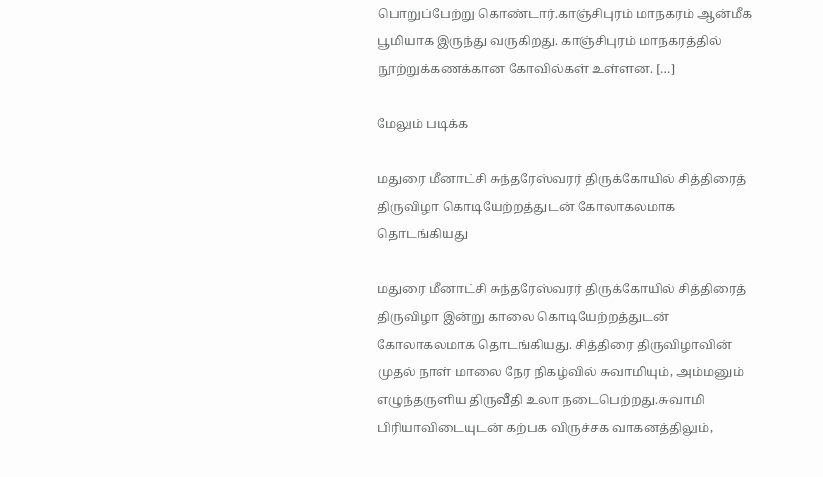பொறுப்பேற்று கொண்டார்.காஞ்சிபுரம் மாநகரம் ஆன்மீக பூமியாக இருந்து வருகிறது. காஞ்சிபுரம் மாநகரத்தில் நூற்றுக்கணக்கான கோவில்கள் உள்ளன. […]

மேலும் படிக்க

மதுரை மீனாட்சி சுந்தரேஸ்வரர் திருக்கோயில் சித்திரைத் திருவிழா கொடியேற்றத்துடன் கோலாகலமாக தொடங்கியது

மதுரை மீனாட்சி சுந்தரேஸ்வரர் திருக்கோயில் சித்திரைத் திருவிழா இன்று காலை கொடியேற்றத்துடன் கோலாகலமாக தொடங்கியது. சித்திரை திருவிழாவின் முதல் நாள் மாலை நேர நிகழ்வில் சுவாமியும், அம்மனும் எழுந்தருளிய திருவீதி உலா நடைபெற்றது.சுவாமி பிரியாவிடையுடன் கற்பக விருச்சக வாகனத்திலும்,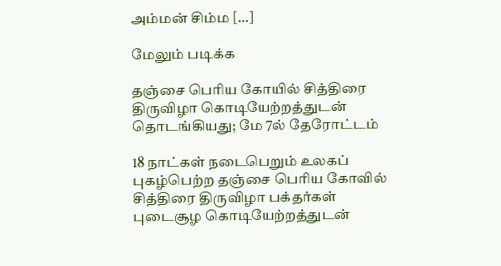அம்மன் சிம்ம […]

மேலும் படிக்க

தஞ்சை பெரிய கோயில் சித்திரை திருவிழா கொடியேற்றத்துடன் தொடங்கியது; மே 7ல் தேரோட்டம்

18 நாட்கள் நடைபெறும் உலகப் புகழ்பெற்ற தஞ்சை பெரிய கோவில் சித்திரை திருவிழா பக்தர்கள் புடைசூழ கொடியேற்றத்துடன்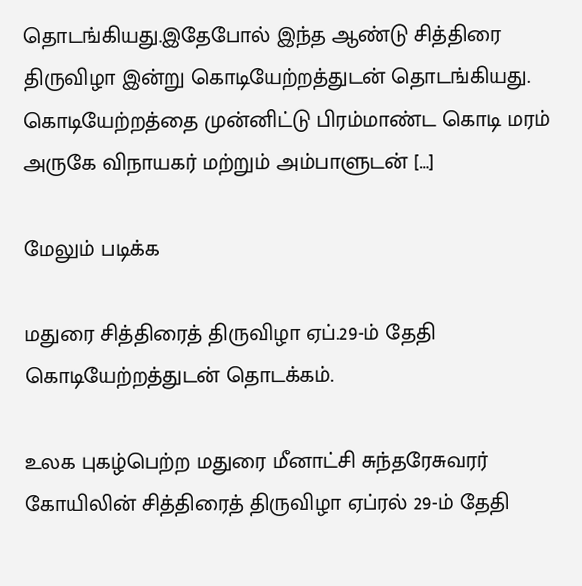தொடங்கியது.இதேபோல் இந்த ஆண்டு சித்திரை திருவிழா இன்று கொடியேற்றத்துடன் தொடங்கியது. கொடியேற்றத்தை முன்னிட்டு பிரம்மாண்ட கொடி மரம் அருகே விநாயகர் மற்றும் அம்பாளுடன் […]

மேலும் படிக்க

மதுரை சித்திரைத் திருவிழா ஏப்.29-ம் தேதி கொடியேற்றத்துடன் தொடக்கம்.

உலக புகழ்பெற்ற மதுரை மீனாட்சி சுந்தரேசுவரர் கோயிலின் சித்திரைத் திருவிழா ஏப்ரல் 29-ம் தேதி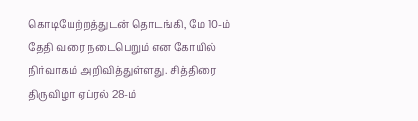கொடியேற்றத்துடன் தொடங்கி, மே 10-ம் தேதி வரை நடைபெறும் என கோயில் நிர்வாகம் அறிவித்துள்ளது. சித்திரை திருவிழா ஏப்ரல் 28-ம்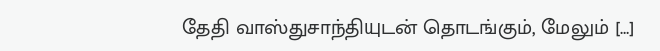தேதி வாஸ்துசாந்தியுடன் தொடங்கும், மேலும் […]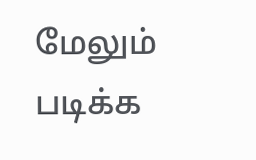மேலும் படிக்க